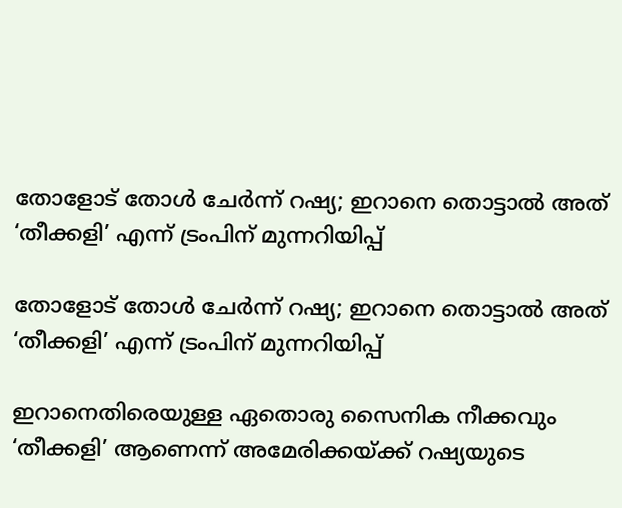തോളോട് തോൾ ചേർന്ന് റഷ്യ; ഇറാനെ തൊട്ടാൽ അത് ‘തീക്കളി’ എന്ന് ട്രംപിന് മുന്നറിയിപ്പ്

തോളോട് തോൾ ചേർന്ന് റഷ്യ; ഇറാനെ തൊട്ടാൽ അത് ‘തീക്കളി’ എന്ന് ട്രംപിന് മുന്നറിയിപ്പ്

ഇറാനെതിരെയുള്ള ഏതൊരു സൈനിക നീക്കവും ‘തീക്കളി’ ആണെന്ന് അമേരിക്കയ്ക്ക് റഷ്യയുടെ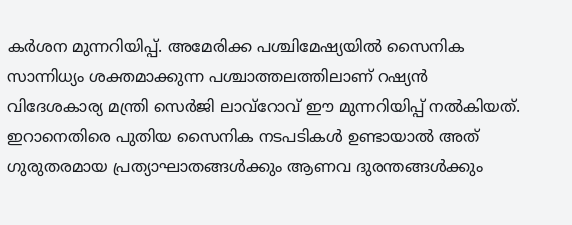കർശന മുന്നറിയിപ്പ്. അമേരിക്ക പശ്ചിമേഷ്യയിൽ സൈനിക സാന്നിധ്യം ശക്തമാക്കുന്ന പശ്ചാത്തലത്തിലാണ് റഷ്യൻ വിദേശകാര്യ മന്ത്രി സെർജി ലാവ്‌റോവ് ഈ മുന്നറിയിപ്പ് നൽകിയത്. ഇറാനെതിരെ പുതിയ സൈനിക നടപടികൾ ഉണ്ടായാൽ അത് ഗുരുതരമായ പ്രത്യാഘാതങ്ങൾക്കും ആണവ ദുരന്തങ്ങൾക്കും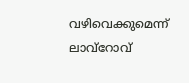വഴിവെക്കുമെന്ന് ലാവ്‌റോവ്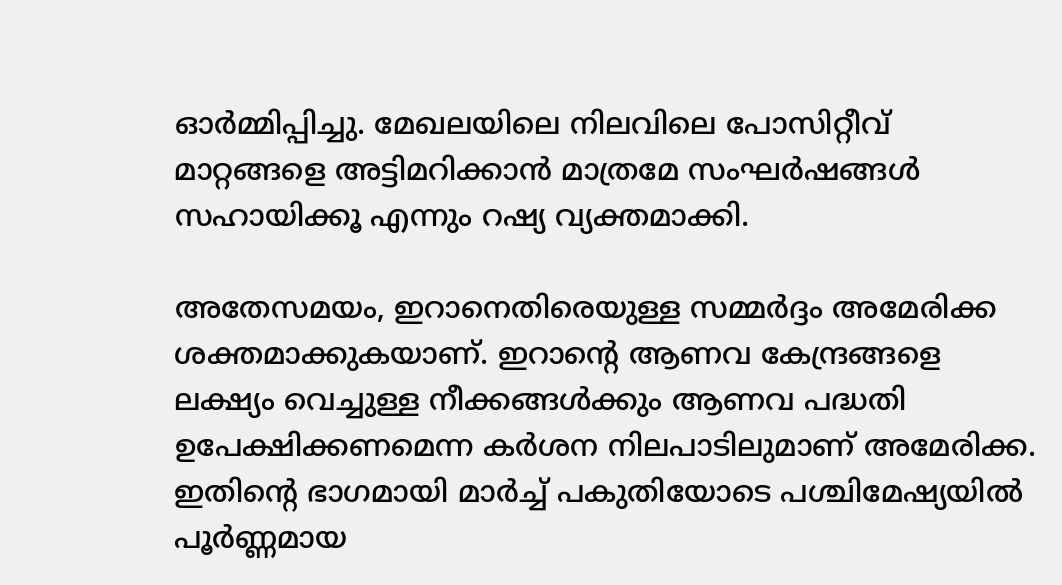ഓർമ്മിപ്പിച്ചു. മേഖലയിലെ നിലവിലെ പോസിറ്റീവ് മാറ്റങ്ങളെ അട്ടിമറിക്കാൻ മാത്രമേ സംഘർഷങ്ങൾ സഹായിക്കൂ എന്നും റഷ്യ വ്യക്തമാക്കി.

അതേസമയം, ഇറാനെതിരെയുള്ള സമ്മർദ്ദം അമേരിക്ക ശക്തമാക്കുകയാണ്. ഇറാന്റെ ആണവ കേന്ദ്രങ്ങളെ ലക്ഷ്യം വെച്ചുള്ള നീക്കങ്ങൾക്കും ആണവ പദ്ധതി ഉപേക്ഷിക്കണമെന്ന കർശന നിലപാടിലുമാണ് അമേരിക്ക. ഇതിന്റെ ഭാഗമായി മാർച്ച് പകുതിയോടെ പശ്ചിമേഷ്യയിൽ പൂർണ്ണമായ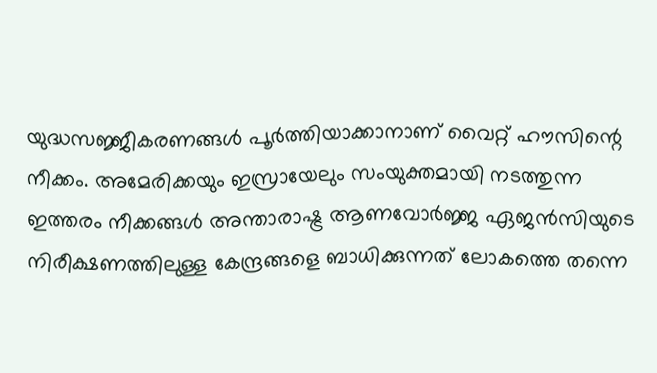യുദ്ധസജ്ജീകരണങ്ങൾ പൂർത്തിയാക്കാനാണ് വൈറ്റ് ഹൗസിന്റെ നീക്കം. അമേരിക്കയും ഇസ്രായേലും സംയുക്തമായി നടത്തുന്ന ഇത്തരം നീക്കങ്ങൾ അന്താരാഷ്ട്ര ആണവോർജ്ജ ഏജൻസിയുടെ നിരീക്ഷണത്തിലുള്ള കേന്ദ്രങ്ങളെ ബാധിക്കുന്നത് ലോകത്തെ തന്നെ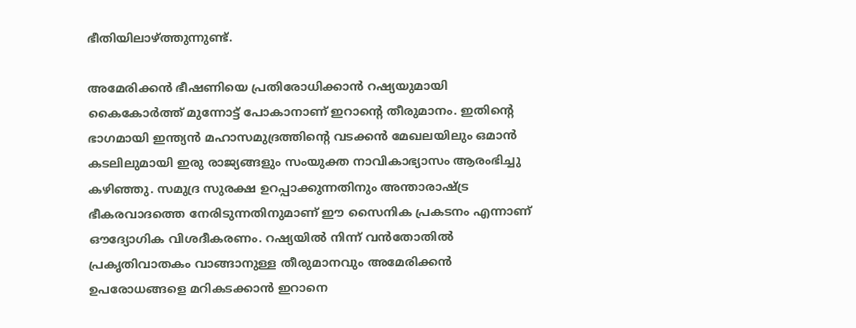ഭീതിയിലാഴ്ത്തുന്നുണ്ട്.

അമേരിക്കൻ ഭീഷണിയെ പ്രതിരോധിക്കാൻ റഷ്യയുമായി കൈകോർത്ത് മുന്നോട്ട് പോകാനാണ് ഇറാന്റെ തീരുമാനം. ഇതിന്റെ ഭാഗമായി ഇന്ത്യൻ മഹാസമുദ്രത്തിന്റെ വടക്കൻ മേഖലയിലും ഒമാൻ കടലിലുമായി ഇരു രാജ്യങ്ങളും സംയുക്ത നാവികാഭ്യാസം ആരംഭിച്ചു കഴിഞ്ഞു. സമുദ്ര സുരക്ഷ ഉറപ്പാക്കുന്നതിനും അന്താരാഷ്ട്ര ഭീകരവാദത്തെ നേരിടുന്നതിനുമാണ് ഈ സൈനിക പ്രകടനം എന്നാണ് ഔദ്യോഗിക വിശദീകരണം. റഷ്യയിൽ നിന്ന് വൻതോതിൽ പ്രകൃതിവാതകം വാങ്ങാനുള്ള തീരുമാനവും അമേരിക്കൻ ഉപരോധങ്ങളെ മറികടക്കാൻ ഇറാനെ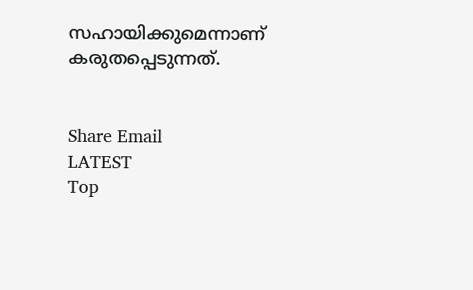സഹായിക്കുമെന്നാണ് കരുതപ്പെടുന്നത്.


Share Email
LATEST
Top